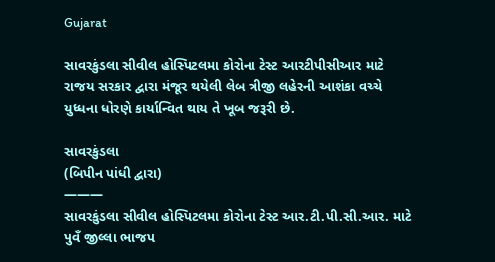Gujarat

સાવરકુંડલા સીવીલ હોસ્પિટલમા કોરોના ટેસ્ટ આરટીપીસીઆર માટે રાજય સરકાર દ્વારા મંજૂર થયેલી લેબ ત્રીજી લહેરની આશંકા વચ્ચે યુધ્ધના ધોરણે કાર્યાન્વિત થાય તે ખૂબ જરૂરી છે.

સાવરકુંડલા
(બિપીન પાંધી દ્વારા)
———
સાવરકુંડલા સીવીલ હોસ્પિટલમા કોરોના ટેસ્ટ આર.ટી.પી.સી.આર. માટે પુવઁ જીલ્લા ભાજપ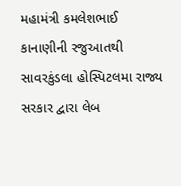મહામંત્રી કમલેશભાઈ કાનાણીની રજુઆતથી સાવરકુંડલા હોસ્પિટલમા રાજ્ય સરકાર દ્વારા લેબ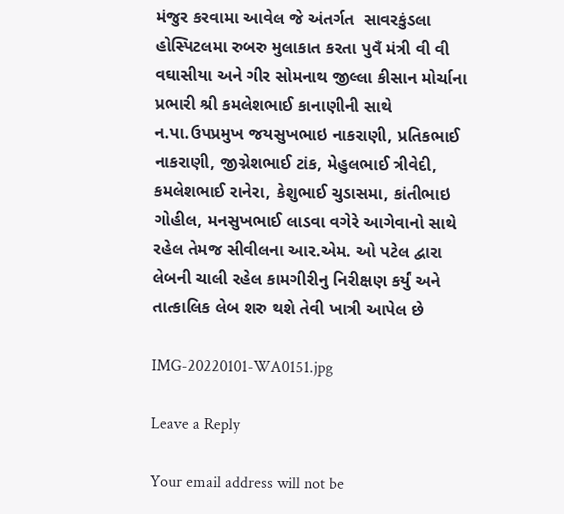મંજુર કરવામા આવેલ જે અંતર્ગત  સાવરકુંડલા હોસ્પિટલમા રુબરુ મુલાકાત કરતા પુવઁ મંત્રી વી વી વઘાસીયા અને ગીર સોમનાથ જીલ્લા કીસાન મોર્ચાના પ્રભારી શ્રી કમલેશભાઈ કાનાણીની સાથે ન.પા.ઉપપ્રમુખ જયસુખભાઇ નાકરાણી, પ્રતિકભાઈ નાકરાણી, જીગ્નેશભાઈ ટાંક, મેહુલભાઈ ત્રીવેદી, કમલેશભાઈ રાનેરા, કેશુભાઈ ચુડાસમા, કાંતીભાઇ ગોહીલ, મનસુખભાઈ લાડવા વગેરે આગેવાનો સાથે રહેલ તેમજ સીવીલના આર.એમ. ઓ પટેલ દ્વારા લેબની ચાલી રહેલ કામગીરીનુ નિરીક્ષણ કર્યું અને તાત્કાલિક લેબ શરુ થશે તેવી ખાત્રી આપેલ છે

IMG-20220101-WA0151.jpg

Leave a Reply

Your email address will not be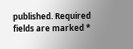published. Required fields are marked *